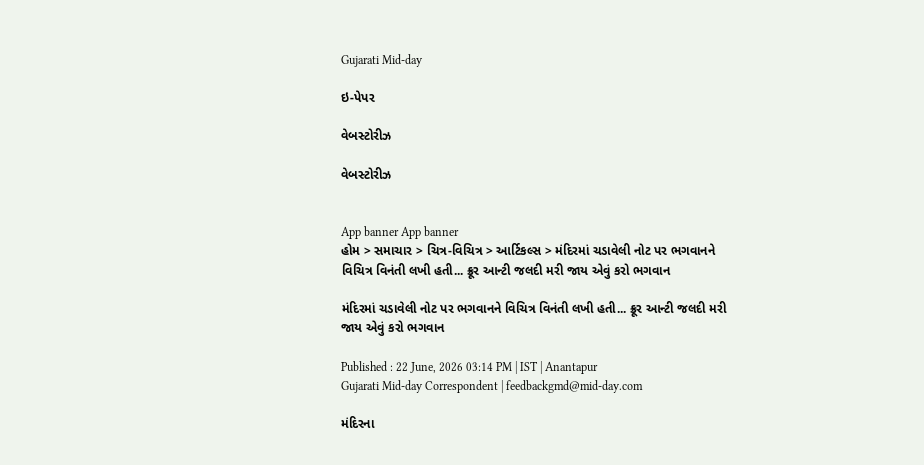Gujarati Mid-day

ઇ-પેપર

વેબસ્ટોરીઝ

વેબસ્ટોરીઝ


App banner App banner
હોમ > સમાચાર > ચિત્ર-વિચિત્ર > આર્ટિકલ્સ > મંદિરમાં ચડાવેલી નોટ પર ભગવાનને વિચિત્ર વિનંતી લખી હતી... ક્રૂર આન્ટી જલદી મરી જાય એવું કરો ભગવાન

મંદિરમાં ચડાવેલી નોટ પર ભગવાનને વિચિત્ર વિનંતી લખી હતી... ક્રૂર આન્ટી જલદી મરી જાય એવું કરો ભગવાન

Published : 22 June, 2026 03:14 PM | IST | Anantapur
Gujarati Mid-day Correspondent | feedbackgmd@mid-day.com

મંદિરના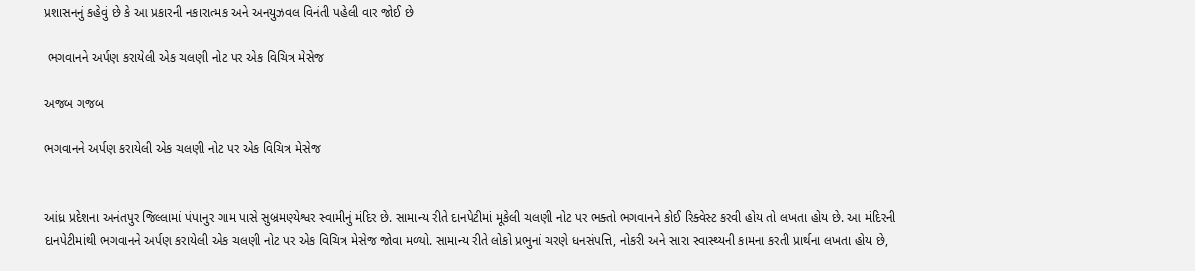પ્રશાસનનું કહેવું છે કે આ પ્રકારની નકારાત્મક અને અનયુઝવલ વિનંતી પહેલી વાર જોઈ છે

 ભગવાનને અર્પણ કરાયેલી એક ચલણી નોટ પર એક વિચિત્ર મેસેજ

અજબ ગજબ

ભગવાનને અર્પણ કરાયેલી એક ચલણી નોટ પર એક વિચિત્ર મેસેજ


આંધ્ર પ્રદેશના અનંતપુર જિલ્લામાં પંપાનુર ગામ પાસે સુબ્રમણ્યેશ્વર સ્વામીનું મંદિર છે. સામાન્ય રીતે દાનપેટીમાં મૂકેલી ચલણી નોટ પર ભક્તો ભગવાનને કોઈ રિક્વેસ્ટ કરવી હોય તો લખતા હોય છે. આ મંદિરની દાનપેટીમાંથી ભગવાનને અર્પણ કરાયેલી એક ચલણી નોટ પર એક વિચિત્ર મેસેજ જોવા મળ્યો. સામાન્ય રીતે લોકો પ્રભુનાં ચરણે ધનસંપત્તિ, નોકરી અને સારા સ્વાસ્થ્યની કામના કરતી પ્રાર્થના લખતા હોય છે,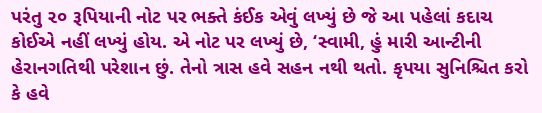પરંતુ ૨૦ રૂપિયાની નોટ પર ભક્તે કંઈક એવું લખ્યું છે જે આ પહેલાં કદાચ કોઈએ નહીં લખ્યું હોય. એ નોટ પર લખ્યું છે, ‘સ્વામી, હું મારી આન્ટીની હેરાનગતિથી પરેશાન છું. તેનો ત્રાસ હવે સહન નથી થતો. કૃપયા સુનિશ્ચિત કરો કે હવે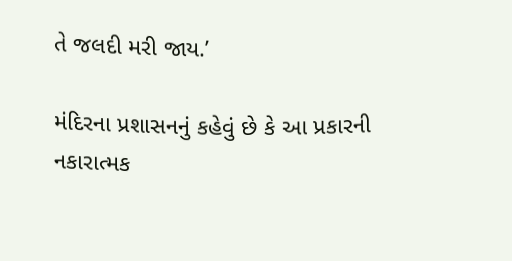તે જલદી મરી જાય.’

મંદિરના પ્રશાસનનું કહેવું છે કે આ પ્રકારની નકારાત્મક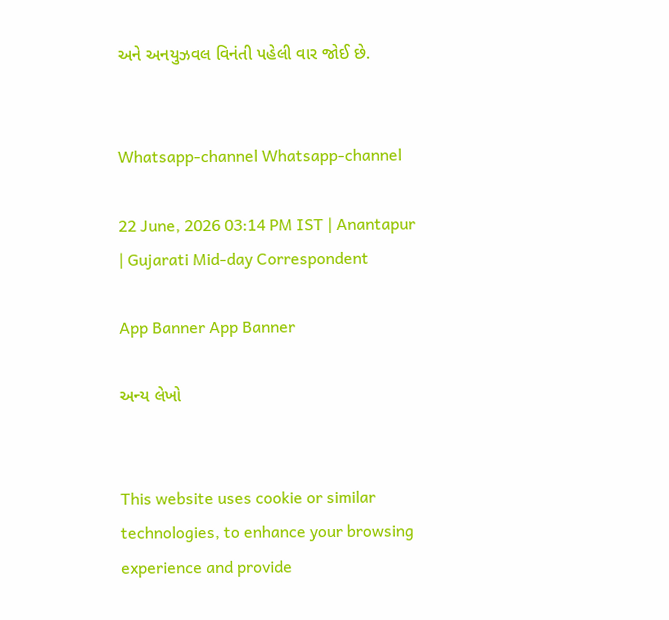અને અનયુઝવલ વિનંતી પહેલી વાર જોઈ છે.


Whatsapp-channel Whatsapp-channel

22 June, 2026 03:14 PM IST | Anantapur | Gujarati Mid-day Correspondent

App Banner App Banner

અન્ય લેખો


This website uses cookie or similar technologies, to enhance your browsing experience and provide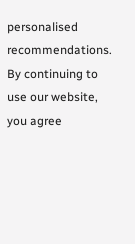personalised recommendations. By continuing to use our website, you agree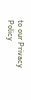to our Privacy Policy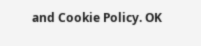and Cookie Policy. OK